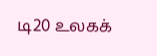டி20 உலகக்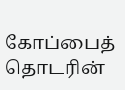கோப்பைத் தொடரின்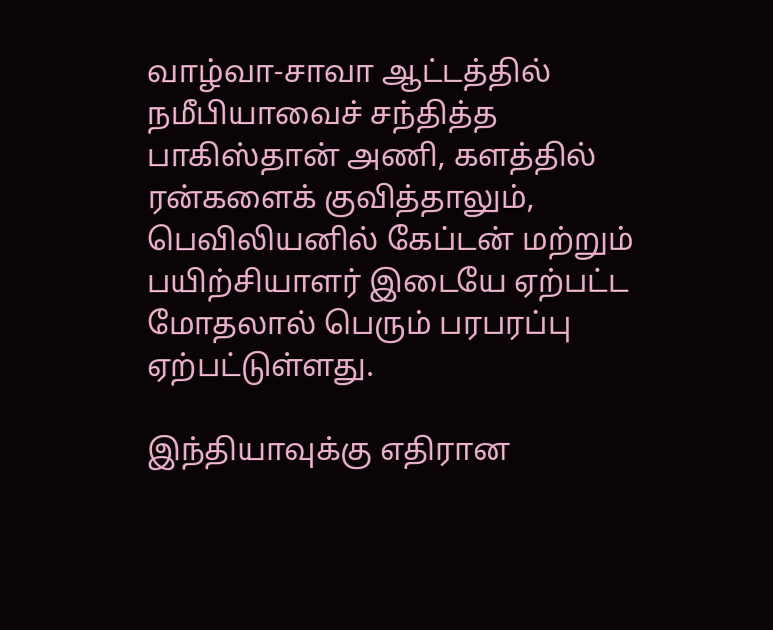வாழ்வா-சாவா ஆட்டத்தில் நமீபியாவைச் சந்தித்த பாகிஸ்தான் அணி, களத்தில் ரன்களைக் குவித்தாலும், பெவிலியனில் கேப்டன் மற்றும் பயிற்சியாளர் இடையே ஏற்பட்ட மோதலால் பெரும் பரபரப்பு ஏற்பட்டுள்ளது.

இந்தியாவுக்கு எதிரான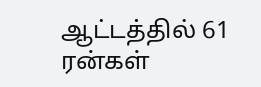ஆட்டத்தில் 61 ரன்கள்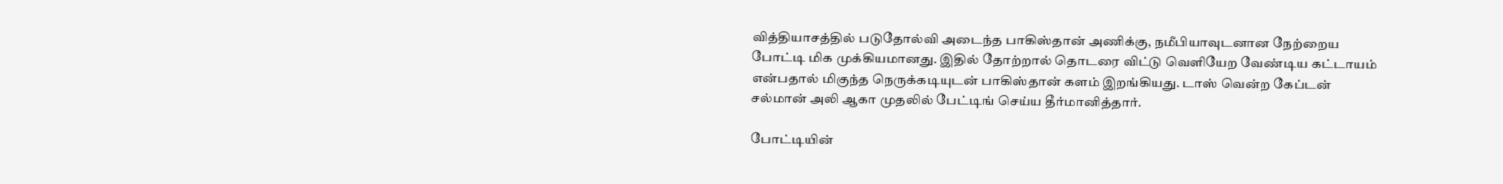வித்தியாசத்தில் படுதோல்வி அடைந்த பாகிஸ்தான் அணிக்கு, நமீபியாவுடனான நேற்றைய போட்டி மிக முக்கியமானது. இதில் தோற்றால் தொடரை விட்டு வெளியேற வேண்டிய கட்டாயம் என்பதால் மிகுந்த நெருக்கடியுடன் பாகிஸ்தான் களம் இறங்கியது. டாஸ் வென்ற கேப்டன் சல்மான் அலி ஆகா முதலில் பேட்டிங் செய்ய தீர்மானித்தார்.

போட்டியின்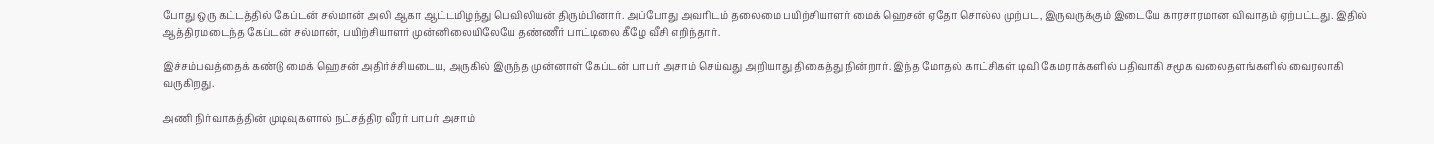போது ஒரு கட்டத்தில் கேப்டன் சல்மான் அலி ஆகா ஆட்டமிழந்து பெவிலியன் திரும்பினார். அப்போது அவரிடம் தலைமை பயிற்சியாளர் மைக் ஹெசன் ஏதோ சொல்ல முற்பட, இருவருக்கும் இடையே காரசாரமான விவாதம் ஏற்பட்டது. இதில் ஆத்திரமடைந்த கேப்டன் சல்மான், பயிற்சியாளர் முன்னிலையிலேயே தண்ணீர் பாட்டிலை கீழே வீசி எறிந்தார்.

இச்சம்பவத்தைக் கண்டு மைக் ஹெசன் அதிர்ச்சியடைய, அருகில் இருந்த முன்னாள் கேப்டன் பாபர் அசாம் செய்வது அறியாது திகைத்து நின்றார். இந்த மோதல் காட்சிகள் டிவி கேமராக்களில் பதிவாகி சமூக வலைதளங்களில் வைரலாகி வருகிறது.

அணி நிர்வாகத்தின் முடிவுகளால் நட்சத்திர வீரர் பாபர் அசாம்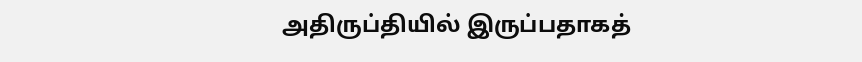அதிருப்தியில் இருப்பதாகத்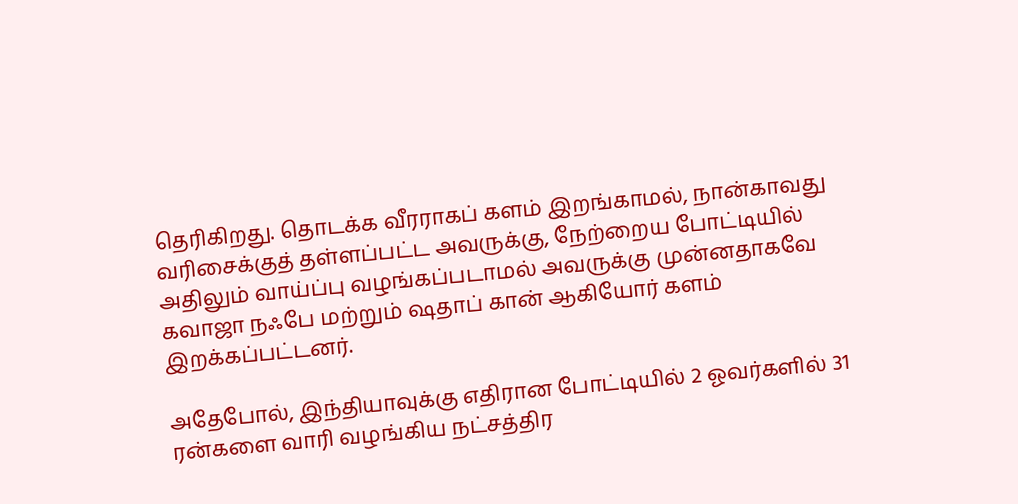தெரிகிறது. தொடக்க வீரராகப் களம் இறங்காமல், நான்காவது வரிசைக்குத் தள்ளப்பட்ட அவருக்கு, நேற்றைய போட்டியில் அதிலும் வாய்ப்பு வழங்கப்படாமல் அவருக்கு முன்னதாகவே கவாஜா நஃபே மற்றும் ஷதாப் கான் ஆகியோர் களம் இறக்கப்பட்டனர்.

அதேபோல், இந்தியாவுக்கு எதிரான போட்டியில் 2 ஓவர்களில் 31 ரன்களை வாரி வழங்கிய நட்சத்திர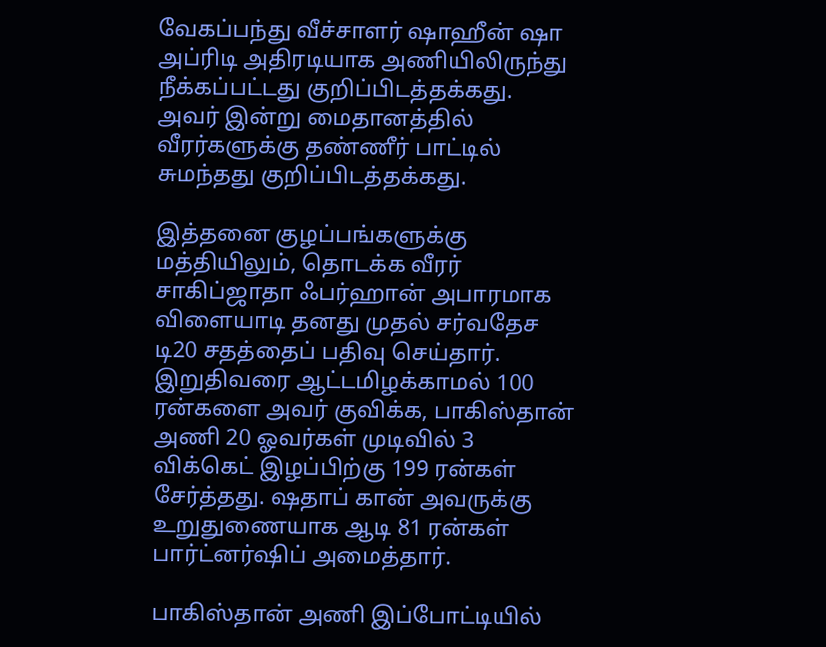வேகப்பந்து வீச்சாளர் ஷாஹீன் ஷா அப்ரிடி அதிரடியாக அணியிலிருந்து நீக்கப்பட்டது குறிப்பிடத்தக்கது. அவர் இன்று மைதானத்தில் வீரர்களுக்கு தண்ணீர் பாட்டில் சுமந்தது குறிப்பிடத்தக்கது.

இத்தனை குழப்பங்களுக்கு மத்தியிலும், தொடக்க வீரர் சாகிப்ஜாதா ஃபர்ஹான் அபாரமாக விளையாடி தனது முதல் சர்வதேச டி20 சதத்தைப் பதிவு செய்தார். இறுதிவரை ஆட்டமிழக்காமல் 100 ரன்களை அவர் குவிக்க, பாகிஸ்தான் அணி 20 ஓவர்கள் முடிவில் 3 விக்கெட் இழப்பிற்கு 199 ரன்கள் சேர்த்தது. ஷதாப் கான் அவருக்கு உறுதுணையாக ஆடி 81 ரன்கள் பார்ட்னர்ஷிப் அமைத்தார்.

பாகிஸ்தான் அணி இப்போட்டியில்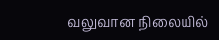வலுவான நிலையில்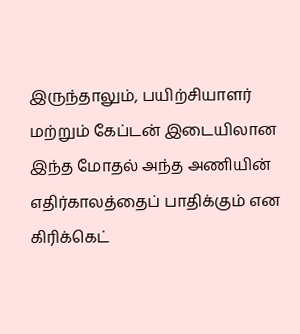இருந்தாலும், பயிற்சியாளர் மற்றும் கேப்டன் இடையிலான இந்த மோதல் அந்த அணியின் எதிர்காலத்தைப் பாதிக்கும் என கிரிக்கெட்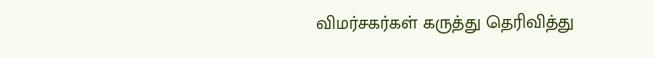விமர்சகர்கள் கருத்து தெரிவித்து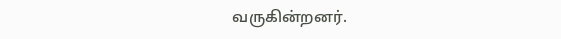வருகின்றனர்.